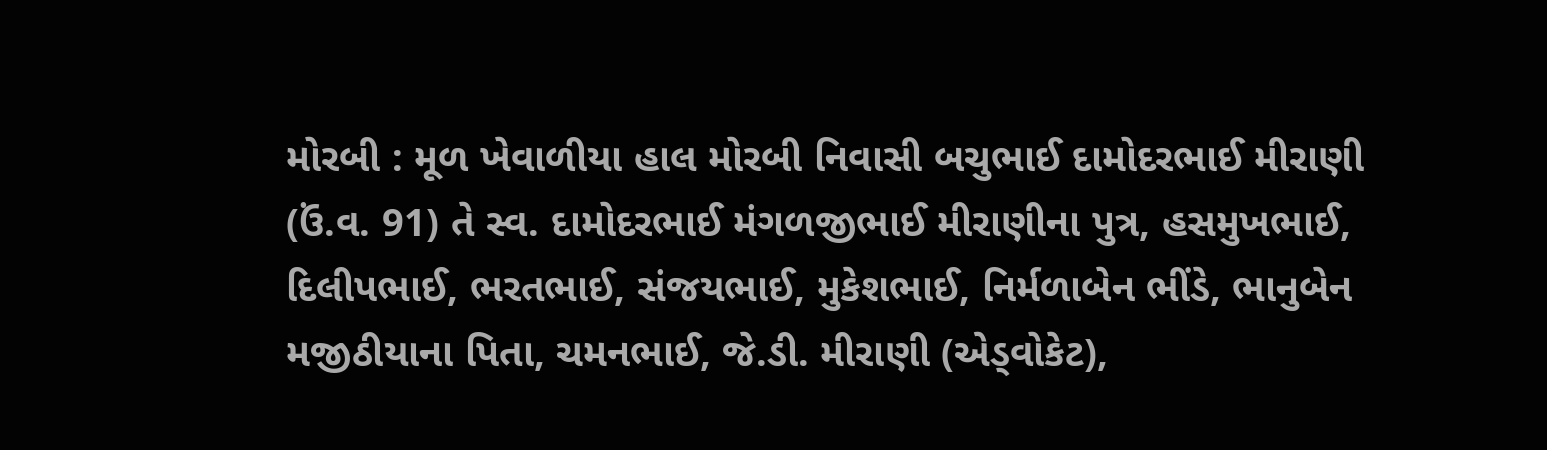મોરબી : મૂળ ખેવાળીયા હાલ મોરબી નિવાસી બચુભાઈ દામોદરભાઈ મીરાણી (ઉં.વ. 91) તે સ્વ. દામોદરભાઈ મંગળજીભાઈ મીરાણીના પુત્ર, હસમુખભાઈ, દિલીપભાઈ, ભરતભાઈ, સંજયભાઈ, મુકેશભાઈ, નિર્મળાબેન ભીંડે, ભાનુબેન મજીઠીયાના પિતા, ચમનભાઈ, જે.ડી. મીરાણી (એડ્વોકેટ),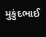મુકુંદભાઈ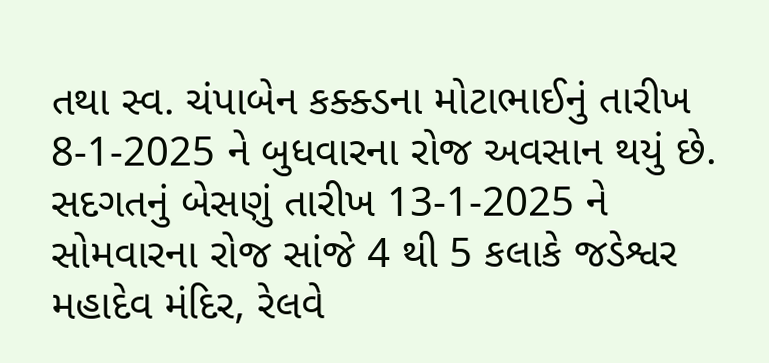તથા સ્વ. ચંપાબેન કક્ક્ડના મોટાભાઈનું તારીખ 8-1-2025 ને બુધવારના રોજ અવસાન થયું છે. સદગતનું બેસણું તારીખ 13-1-2025 ને સોમવારના રોજ સાંજે 4 થી 5 કલાકે જડેશ્વર મહાદેવ મંદિર, રેલવે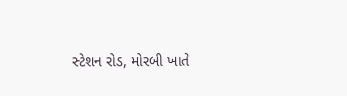સ્ટેશન રોડ, મોરબી ખાતે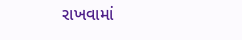રાખવામાં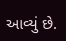આવ્યું છે.